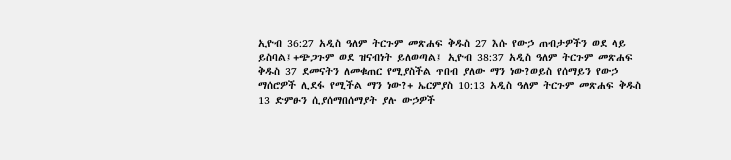ኢዮብ 36:27 አዲስ ዓለም ትርጉም መጽሐፍ ቅዱስ 27 እሱ የውኃ ጠብታዎችን ወደ ላይ ይስባል፤+ጭጋጉም ወደ ዝናብነት ይለወጣል፤ ኢዮብ 38:37 አዲስ ዓለም ትርጉም መጽሐፍ ቅዱስ 37 ደመናትን ለመቁጠር የሚያስችል ጥበብ ያለው ማን ነው?ወይስ የሰማይን የውኃ ማሰሮዎች ሊደፋ የሚችል ማን ነው?+ ኤርምያስ 10:13 አዲስ ዓለም ትርጉም መጽሐፍ ቅዱስ 13 ድምፁን ሲያሰማበሰማያት ያሉ ውኃዎች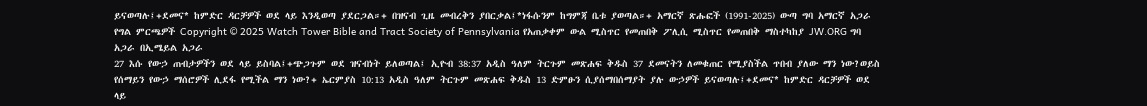ይናወጣሉ፤+ደመና* ከምድር ዳርቻዎች ወደ ላይ እንዲወጣ ያደርጋል።+ በዝናብ ጊዜ መብረቅን ያበርቃል፤*ነፋሱንም ከግምጃ ቤቱ ያወጣል።+ አማርኛ ጽሑፎች (1991-2025) ውጣ ግባ አማርኛ አጋራ የግል ምርጫዎች Copyright © 2025 Watch Tower Bible and Tract Society of Pennsylvania የአጠቃቀም ውል ሚስጥር የመጠበቅ ፖሊሲ ሚስጥር የመጠበቅ ማስተካከያ JW.ORG ግባ አጋራ በኢሜይል አጋራ
27 እሱ የውኃ ጠብታዎችን ወደ ላይ ይስባል፤+ጭጋጉም ወደ ዝናብነት ይለወጣል፤ ኢዮብ 38:37 አዲስ ዓለም ትርጉም መጽሐፍ ቅዱስ 37 ደመናትን ለመቁጠር የሚያስችል ጥበብ ያለው ማን ነው?ወይስ የሰማይን የውኃ ማሰሮዎች ሊደፋ የሚችል ማን ነው?+ ኤርምያስ 10:13 አዲስ ዓለም ትርጉም መጽሐፍ ቅዱስ 13 ድምፁን ሲያሰማበሰማያት ያሉ ውኃዎች ይናወጣሉ፤+ደመና* ከምድር ዳርቻዎች ወደ ላይ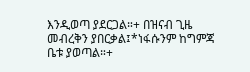እንዲወጣ ያደርጋል።+ በዝናብ ጊዜ መብረቅን ያበርቃል፤*ነፋሱንም ከግምጃ ቤቱ ያወጣል።+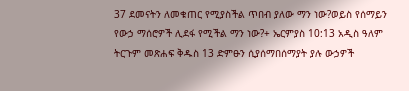37 ደመናትን ለመቁጠር የሚያስችል ጥበብ ያለው ማን ነው?ወይስ የሰማይን የውኃ ማሰሮዎች ሊደፋ የሚችል ማን ነው?+ ኤርምያስ 10:13 አዲስ ዓለም ትርጉም መጽሐፍ ቅዱስ 13 ድምፁን ሲያሰማበሰማያት ያሉ ውኃዎች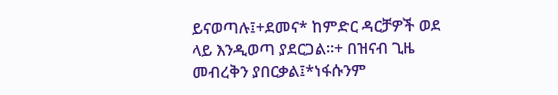ይናወጣሉ፤+ደመና* ከምድር ዳርቻዎች ወደ ላይ እንዲወጣ ያደርጋል።+ በዝናብ ጊዜ መብረቅን ያበርቃል፤*ነፋሱንም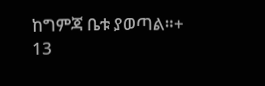ከግምጃ ቤቱ ያወጣል።+
13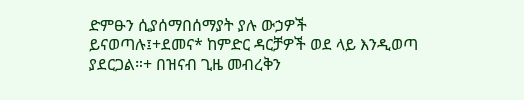ድምፁን ሲያሰማበሰማያት ያሉ ውኃዎች ይናወጣሉ፤+ደመና* ከምድር ዳርቻዎች ወደ ላይ እንዲወጣ ያደርጋል።+ በዝናብ ጊዜ መብረቅን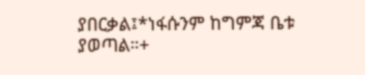ያበርቃል፤*ነፋሱንም ከግምጃ ቤቱ ያወጣል።+